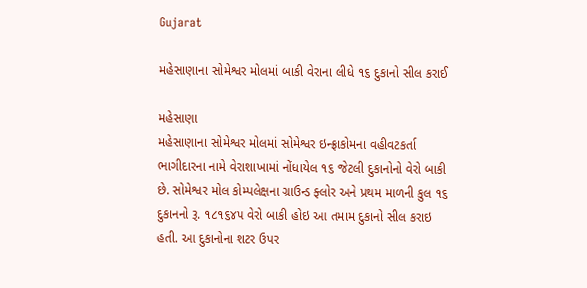Gujarat

મહેસાણાના સોમેશ્વર મોલમાં બાકી વેરાના લીધે ૧૬ દુકાનો સીલ કરાઈ

મહેસાણા
મહેસાણાના સોમેશ્વર મોલમાં સોમેશ્વર ઇન્ફ્રાકોમના વહીવટકર્તા ભાગીદારના નામે વેરાશાખામાં નોંધાયેલ ૧૬ જેટલી દુકાનોનો વેરો બાકી છે. સોમેશ્વર મોલ કોમ્પલેક્ષના ગ્રાઉન્ડ ફ્લોર અને પ્રથમ માળની કુલ ૧૬ દુકાનનો રૂ. ૧૮૧૬૪૫ વેરો બાકી હોઇ આ તમામ દુકાનો સીલ કરાઇ હતી. આ દુકાનોના શટર ઉપર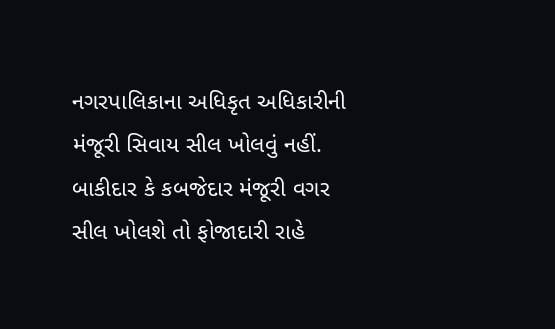નગરપાલિકાના અધિકૃત અધિકારીની મંજૂરી સિવાય સીલ ખોલવું નહીં. બાકીદાર કે કબજેદાર મંજૂરી વગર સીલ ખોલશે તો ફોજાદારી રાહે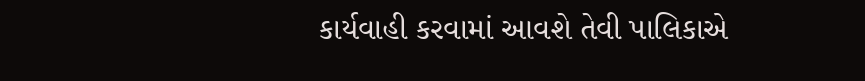કાર્યવાહી કરવામાં આવશે તેવી પાલિકાએ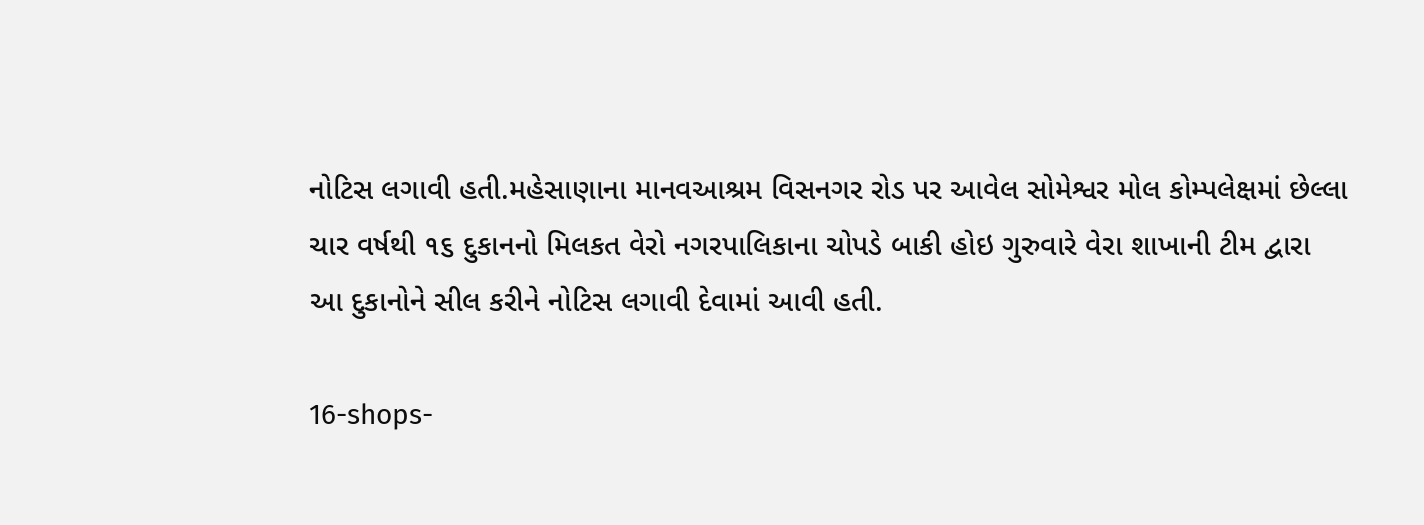નોટિસ લગાવી હતી.મહેસાણાના માનવઆશ્રમ વિસનગર રોડ પર આવેલ સોમેશ્વર મોલ કોમ્પલેક્ષમાં છેલ્લા ચાર વર્ષથી ૧૬ દુકાનનો મિલકત વેરો નગરપાલિકાના ચોપડે બાકી હોઇ ગુરુવારે વેરા શાખાની ટીમ દ્વારા આ દુકાનોને સીલ કરીને નોટિસ લગાવી દેવામાં આવી હતી.

16-shops-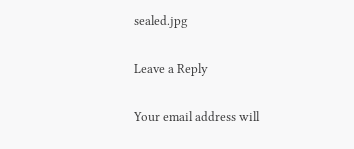sealed.jpg

Leave a Reply

Your email address will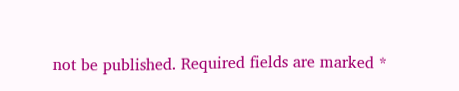not be published. Required fields are marked *